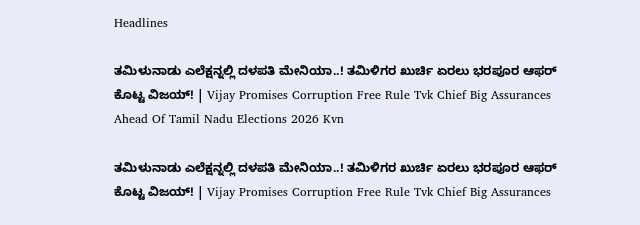Headlines

ತಮಿಳುನಾಡು ಎಲೆಕ್ಷನ್ನಲ್ಲಿ ದಳಪತಿ ಮೇನಿಯಾ..! ತಮಿಳಿಗರ ಖುರ್ಚಿ ಏರಲು ಭರಪೂರ ಆಫರ್ ಕೊಟ್ಟ ವಿಜಯ್! | Vijay Promises Corruption Free Rule Tvk Chief Big Assurances Ahead Of Tamil Nadu Elections 2026 Kvn

ತಮಿಳುನಾಡು ಎಲೆಕ್ಷನ್ನಲ್ಲಿ ದಳಪತಿ ಮೇನಿಯಾ..! ತಮಿಳಿಗರ ಖುರ್ಚಿ ಏರಲು ಭರಪೂರ ಆಫರ್ ಕೊಟ್ಟ ವಿಜಯ್! | Vijay Promises Corruption Free Rule Tvk Chief Big Assurances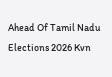Ahead Of Tamil Nadu Elections 2026 Kvn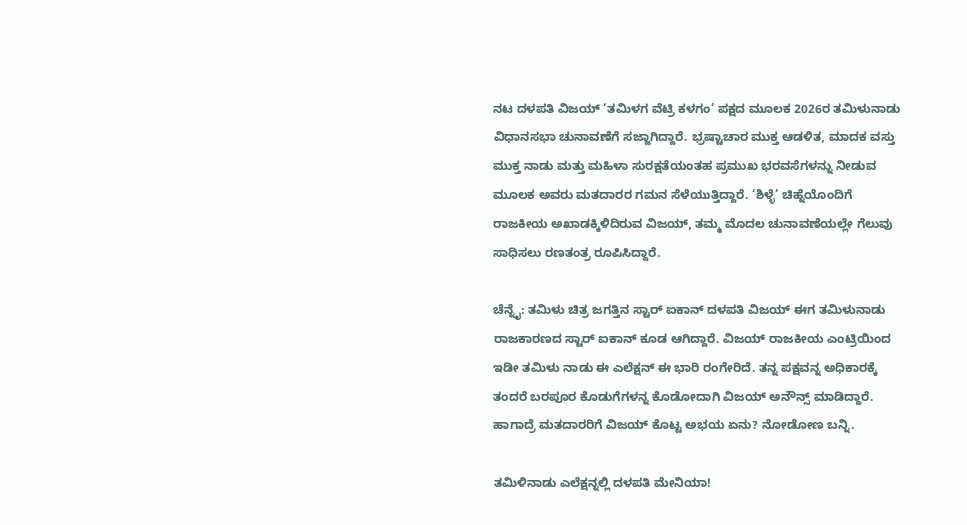ನಟ ದಳಪತಿ ವಿಜಯ್ ‘ತಮಿಳಗ ವೆಟ್ರಿ ಕಳಗಂ’ ಪಕ್ಷದ ಮೂಲಕ 2026ರ ತಮಿಳುನಾಡು ವಿಧಾನಸಭಾ ಚುನಾವಣೆಗೆ ಸಜ್ಜಾಗಿದ್ದಾರೆ. ಭ್ರಷ್ಟಾಚಾರ ಮುಕ್ತ ಆಡಳಿತ, ಮಾದಕ ವಸ್ತು ಮುಕ್ತ ನಾಡು ಮತ್ತು ಮಹಿಳಾ ಸುರಕ್ಷತೆಯಂತಹ ಪ್ರಮುಖ ಭರವಸೆಗಳನ್ನು ನೀಡುವ ಮೂಲಕ ಅವರು ಮತದಾರರ ಗಮನ ಸೆಳೆಯುತ್ತಿದ್ದಾರೆ. ‘ಶಿಳ್ಳೆ’ ಚಿಹ್ನೆಯೊಂದಿಗೆ ರಾಜಕೀಯ ಅಖಾಡಕ್ಕಿಳಿದಿರುವ ವಿಜಯ್, ತಮ್ಮ ಮೊದಲ ಚುನಾವಣೆಯಲ್ಲೇ ಗೆಲುವು ಸಾಧಿಸಲು ರಣತಂತ್ರ ರೂಪಿಸಿದ್ದಾರೆ.

ಚೆನ್ನೈ: ತಮಿಳು ಚಿತ್ರ ಜಗತ್ತಿನ ಸ್ಟಾರ್ ಐಕಾನ್ ದಳಪತಿ ವಿಜಯ್ ಈಗ ತಮಿಳುನಾಡು ರಾಜಕಾರಣದ ಸ್ಟಾರ್ ಐಕಾನ್ ಕೂಡ ಆಗಿದ್ದಾರೆ. ವಿಜಯ್ ರಾಜಕೀಯ ಎಂಟ್ರಿಯಿಂದ ಇಡೀ ತಮಿಳು ನಾಡು ಈ ಎಲೆಕ್ಷನ್ ಈ ಭಾರಿ ರಂಗೇರಿದೆ. ತನ್ನ ಪಕ್ಷವನ್ನ ಅಧಿಕಾರಕ್ಕೆ ತಂದರೆ ಬರಪೂರ ಕೊಡುಗೆಗಳನ್ನ ಕೊಡೋದಾಗಿ ವಿಜಯ್ ಅನೌನ್ಸ್ ಮಾಡಿದ್ದಾರೆ. ಹಾಗಾದ್ರೆ ಮತದಾರರಿಗೆ ವಿಜಯ್ ಕೊಟ್ಟ ಅಭಯ ಏನು? ನೋಡೋಣ ಬನ್ನಿ.

ತಮಿಳಿನಾಡು ಎಲೆಕ್ಷನ್ನಲ್ಲಿ ದಳಪತಿ ಮೇನಿಯಾ!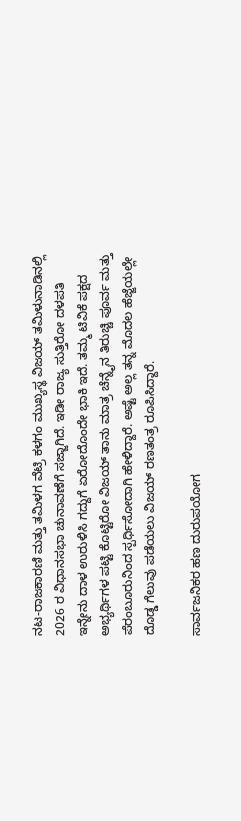ನಟ-ರಾಜಕಾರಣಿ ಮತ್ತು ತಮಿಳಗ ವೆಟ್ರಿ ಕಳಗಂ ಮುಖ್ಯಸ್ಥ ವಿಜಯ್ ತಮಿಳುನಾಡಿನಲ್ಲಿ 2026 ರ ವಿಧಾನಸಭಾ ಚುನಾವಣೆಗೆ ಸಜ್ಜಾಗಿದೆ. ಇಡೀ ರಾಜ್ಯ ಸುತ್ತಿರೋ ದಳಪತಿ ಇನ್ನೇನು ದಾಳ ಉರುಳಿಸಿ ಗದ್ದುಗೆ ಏರೋದೊಂದೇ ಭಾಕಿ ಇದೆ. ತಮ್ಮ ಟಿವಿಕೆ ಪಕ್ಷದ ಅಭ್ಯರ್ಥಿಗಳ ಪಟ್ಟಿ ಕೊಟ್ಟಿರೋ ವಿಜಯ್ ತಾನು ಮಾತ್ರ ಚೆನ್ನೈನ ತಿರುಚ್ಚಿ ಪೂರ್ವ ಮತ್ತು ಪೆರಂಬೂರುನಿಂದ ಸ್ಪರ್ಧಿಸೋದಾಗಿ ಹೇಳಿದ್ದಾರೆ. ಅಷ್ಟೆ ಅಲ್ಲ ತನ್ನ ಮೊದಲ ಹೆಜ್ಜೆಯಲ್ಲೇ ದೊಡ್ಡ ಗೆಲುವು ಪಡೆಯಲು ವಿಜಯ್ ರಣತಂತ್ರ ರೂಪಿಸಿದ್ದಾರೆ.

ಸಾರ್ವಜನಿಕರ ಹಣ ದುರುಪಯೋಗ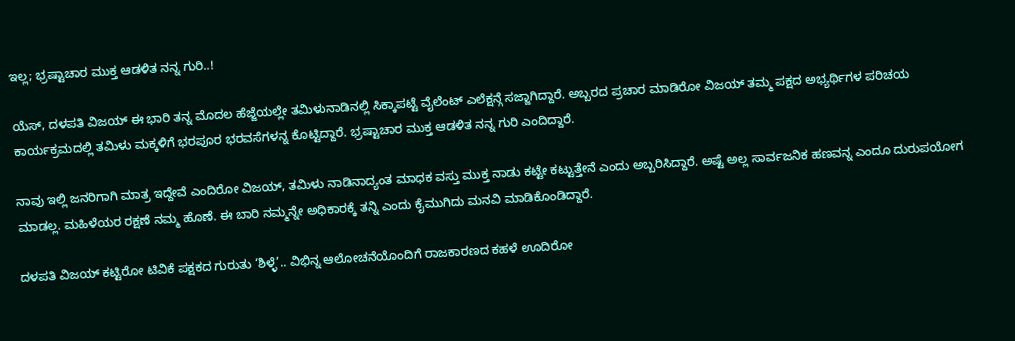ಇಲ್ಲ; ಭ್ರಷ್ಟಾಚಾರ ಮುಕ್ತ ಆಡಳಿತ ನನ್ನ ಗುರಿ..!

ಯೆಸ್, ದಳಪತಿ ವಿಜಯ್ ಈ ಭಾರಿ ತನ್ನ ಮೊದಲ ಹೆಜ್ಜೆಯಲ್ಲೇ ತಮಿಳುನಾಡಿನಲ್ಲಿ ಸಿಕ್ಕಾಪಟ್ಟೆ ವೈಲೆಂಟ್ ಎಲೆಕ್ಷನ್ಗೆ ಸಜ್ಜಾಗಿದ್ದಾರೆ. ಅಬ್ಬರದ ಪ್ರಚಾರ ಮಾಡಿರೋ ವಿಜಯ್ ತಮ್ಮ ಪಕ್ಷದ ಅಭ್ಯರ್ಥಿಗಳ ಪರಿಚಯ ಕಾರ್ಯಕ್ರಮದಲ್ಲಿ ತಮಿಳು ಮಕ್ಕಳಿಗೆ ಭರಪೂರ ಭರವಸೆಗಳನ್ನ ಕೊಟ್ಟಿದ್ದಾರೆ. ಭ್ರಷ್ಟಾಚಾರ ಮುಕ್ತ ಆಡಳಿತ ನನ್ನ ಗುರಿ ಎಂದಿದ್ದಾರೆ.

ನಾವು ಇಲ್ಲಿ ಜನರಿಗಾಗಿ ಮಾತ್ರ ಇದ್ದೇವೆ ಎಂದಿರೋ ವಿಜಯ್, ತಮಿಳು ನಾಡಿನಾದ್ಯಂತ ಮಾಧಕ ವಸ್ತು ಮುಕ್ತ ನಾಡು ಕಟ್ಟೇ ಕಟ್ಟುತ್ತೇನೆ ಎಂದು ಅಬ್ಬರಿಸಿದ್ದಾರೆ. ಅಷ್ಟೆ ಅಲ್ಲ ಸಾರ್ವಜನಿಕ ಹಣವನ್ನ ಎಂದೂ ದುರುಪಯೋಗ ಮಾಡಲ್ಲ. ಮಹಿಳೆಯರ ರಕ್ಷಣೆ ನಮ್ಮ ಹೊಣೆ. ಈ ಬಾರಿ ನಮ್ಮನ್ನೇ ಅಧಿಕಾರಕ್ಕೆ ತನ್ನಿ ಎಂದು ಕೈಮುಗಿದು ಮನವಿ ಮಾಡಿಕೊಂಡಿದ್ದಾರೆ.

ದಳಪತಿ ವಿಜಯ್ ಕಟ್ಟಿರೋ ಟಿವಿಕೆ ಪಕ್ಷಕದ ಗುರುತು ‘ಶಿಳ್ಳೆ’.. ವಿಭಿನ್ನ ಆಲೋಚನೆಯೊಂದಿಗೆ ರಾಜಕಾರಣದ ಕಹಳೆ ಊದಿರೋ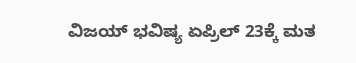ವಿಜಯ್ ಭವಿಷ್ಯ ಏಪ್ರಿಲ್ 23ಕ್ಕೆ ಮತ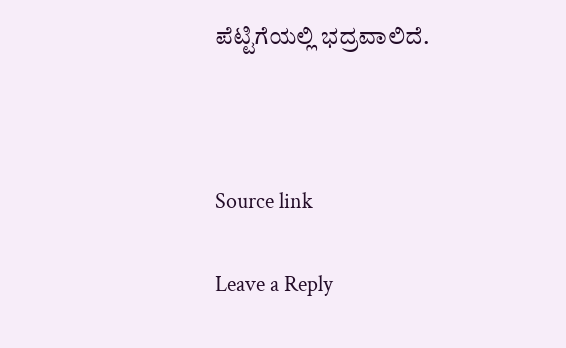ಪೆಟ್ಟಿಗೆಯಲ್ಲಿ ಭದ್ರವಾಲಿದೆ.



Source link

Leave a Reply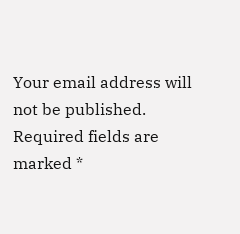Your email address will not be published. Required fields are marked *